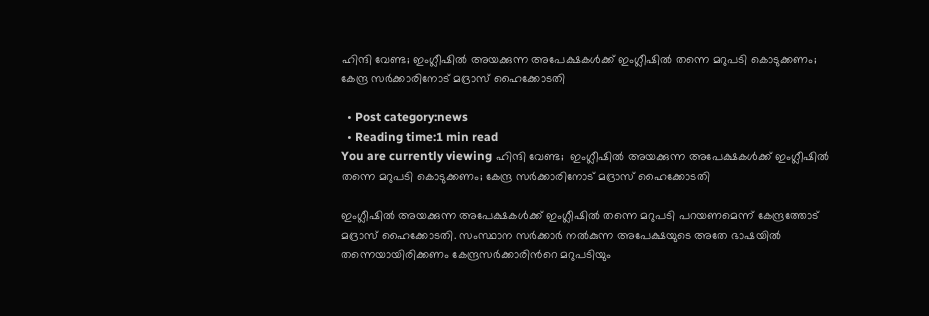ഹിന്ദി വേണ്ട; ഇംഗ്ലീഷില്‍ അയക്കുന്ന അപേക്ഷകള്‍ക്ക് ഇംഗ്ലീഷില്‍ തന്നെ മറുപടി കൊടുക്കണം; കേന്ദ്ര സര്‍ക്കാരിനോട് മദ്രാസ് ഹൈക്കോടതി

  • Post category:news
  • Reading time:1 min read
You are currently viewing ഹിന്ദി വേണ്ട;  ഇംഗ്ലീഷില്‍ അയക്കുന്ന അപേക്ഷകള്‍ക്ക് ഇംഗ്ലീഷില്‍ തന്നെ മറുപടി കൊടുക്കണം; കേന്ദ്ര സര്‍ക്കാരിനോട് മദ്രാസ് ഹൈക്കോടതി

ഇംഗ്ലീഷില്‍ അയക്കുന്ന അപേക്ഷകള്‍ക്ക് ഇംഗ്ലീഷില്‍ തന്നെ മറുപടി പറയണമെന്ന് കേന്ദ്രത്തോട് മദ്രാസ് ഹൈക്കോടതി. സംസ്ഥാന സര്‍ക്കാര്‍ നല്‍കുന്ന അപേക്ഷയുടെ അതേ ഭാഷയില്‍ തന്നെയായിരിക്കണം കേന്ദ്രസര്‍ക്കാരിന്‍റെ മറുപടിയും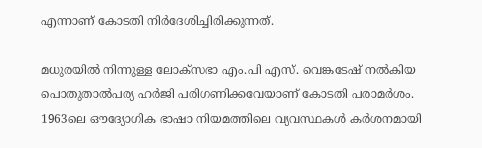എന്നാണ് കോടതി നിര്‍ദേശിച്ചിരിക്കുന്നത്.

മധുരയില്‍ നിന്നുള്ള ലോക്സഭാ എം.പി എസ്. വെങ്കടേഷ് നല്‍കിയ പൊതുതാല്‍പര്യ ഹർജി പരിഗണിക്കവേയാണ് കോടതി പരാമർശം. 1963ലെ ഔദ്യോഗിക ഭാഷാ നിയമത്തിലെ വ്യവസ്ഥകള്‍ കര്‍ശനമായി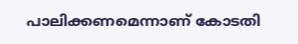പാലിക്കണമെന്നാണ് കോടതി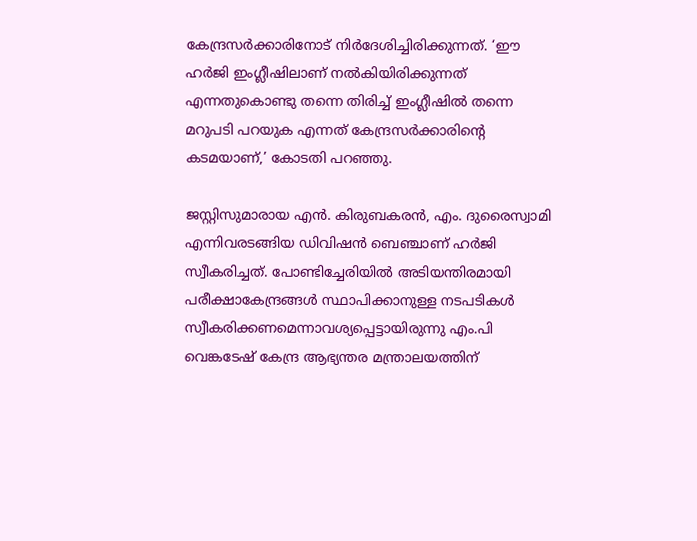കേന്ദ്രസര്‍ക്കാരിനോട് നിര്‍ദേശിച്ചിരിക്കുന്നത്. ‘ഈ ഹർജി ഇംഗ്ലീഷിലാണ് നല്‍കിയിരിക്കുന്നത് എന്നതുകൊണ്ടു തന്നെ തിരിച്ച് ഇംഗ്ലീഷില്‍ തന്നെ മറുപടി പറയുക എന്നത് കേന്ദ്രസര്‍ക്കാരിന്‍റെ കടമയാണ്,’ കോടതി പറഞ്ഞു.

ജസ്റ്റിസുമാരായ എന്‍. കിരുബകരന്‍, എം. ദുരൈസ്വാമി എന്നിവരടങ്ങിയ ഡിവിഷന്‍ ബെഞ്ചാണ് ഹർജി സ്വീകരിച്ചത്. പോണ്ടിച്ചേരിയില്‍ അടിയന്തിരമായി പരീക്ഷാകേന്ദ്രങ്ങള്‍ സ്ഥാപിക്കാനുള്ള നടപടികള്‍ സ്വീകരിക്കണമെന്നാവശ്യപ്പെട്ടായിരുന്നു എം.പി വെങ്കടേഷ് കേന്ദ്ര ആഭ്യന്തര മന്ത്രാലയത്തിന്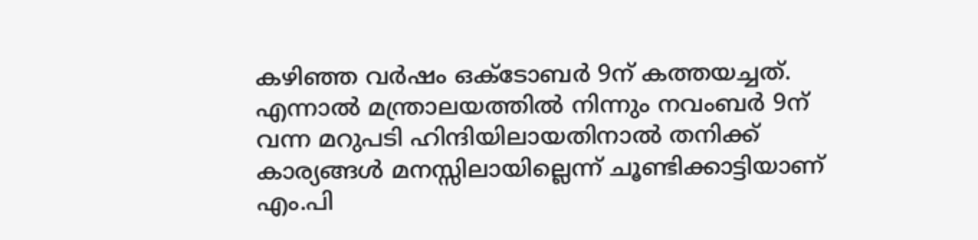കഴിഞ്ഞ വര്‍ഷം ഒക്ടോബര്‍ 9ന് കത്തയച്ചത്. എന്നാല്‍ മന്ത്രാലയത്തില്‍ നിന്നും നവംബര്‍ 9ന് വന്ന മറുപടി ഹിന്ദിയിലായതിനാല്‍ തനിക്ക് കാര്യങ്ങള്‍ മനസ്സിലായില്ലെന്ന് ചൂണ്ടിക്കാട്ടിയാണ് എം.പി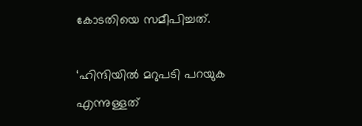കോടതിയെ സമീപിച്ചത്.

‘ഹിന്ദിയില്‍ മറുപടി പറയുക എന്നുള്ളത്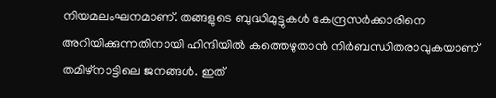നിയമലംഘനമാണ്. തങ്ങളുടെ ബുദ്ധിമുട്ടുകള്‍ കേന്ദ്രസര്‍ക്കാരിനെ അറിയിക്കുന്നതിനായി ഹിന്ദിയില്‍ കത്തെഴുതാന്‍ നിര്‍ബന്ധിതരാവുകയാണ് തമിഴ്നാട്ടിലെ ജനങ്ങള്‍. ഇത്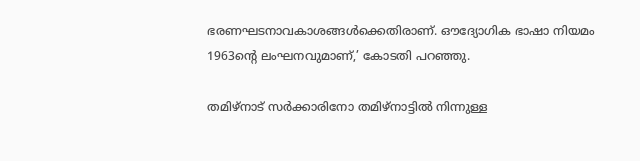ഭരണഘടനാവകാശങ്ങള്‍ക്കെതിരാണ്. ഔദ്യോഗിക ഭാഷാ നിയമം 1963ന്‍റെ ലംഘനവുമാണ്,’ കോടതി പറഞ്ഞു.

തമിഴ്നാട് സര്‍ക്കാരിനോ തമിഴ്നാട്ടില്‍ നിന്നുള്ള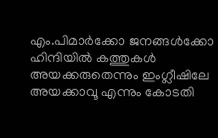എം.പിമാര്‍ക്കോ ജനങ്ങള്‍ക്കോ ഹിന്ദിയില്‍ കത്തുകള്‍ അയക്കരുതെന്നും ഇംഗ്ലീഷിലേ അയക്കാവൂ എന്നും കോടതി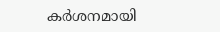കര്‍ശനമായി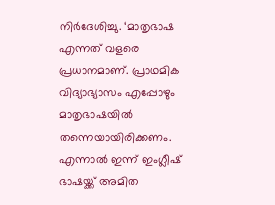നിര്‍ദേശിച്ചു. ‘മാതൃഭാഷ എന്നത് വളരെ പ്രധാനമാണ്. പ്രാഥമിക വിദ്യാഭ്യാസം എപ്പോഴും മാതൃഭാഷയില്‍ തന്നെയായിരിക്കണം. എന്നാല്‍ ഇന്ന് ഇംഗ്ലീഷ് ഭാഷയ്ക്ക് അമിത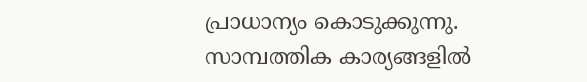പ്രാധാന്യം കൊടുക്കുന്നു. സാമ്പത്തിക കാര്യങ്ങളില്‍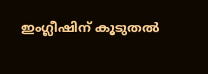ഇംഗ്ലീഷിന് കൂടുതല്‍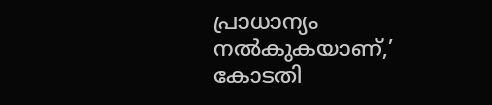പ്രാധാന്യം നല്‍കുകയാണ്,’ കോടതി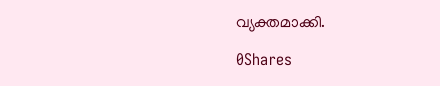വ്യക്തമാക്കി.

0Shares